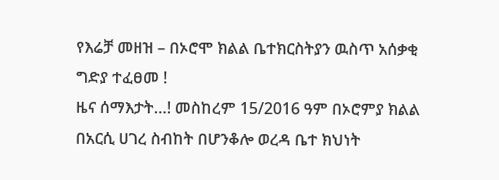የእሬቻ መዘዝ – በኦሮሞ ክልል ቤተክርስትያን ዉስጥ አሰቃቂ ግድያ ተፈፀመ !
ዜና ሰማእታት…! መስከረም 15/2016 ዓም በኦሮምያ ክልል በአርሲ ሀገረ ስብከት በሆንቆሎ ወረዳ ቤተ ክህነት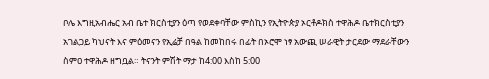ቦሌ እግዚአብሔር አብ ቤተ ክርስቲያን ዕጣ የወደቀባቸው ምስኪን የኢትዮጵያ ኦርቶዶክስ ተዋሕዶ ቤተክርስቲያን አገልጋይ ካህናት እና ምዕመናን የኢሬቻ በዓል ከመከበሩ በፊት በኦሮሞ ነፃ አውጪ ሠራዊት ታርደው ማደራቸውን ስምዐ ተዋሕዶ ዘግቧል። ትናንት ምሽት ማታ ከ4:00 እስከ 5:00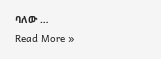ባለው …
Read More »